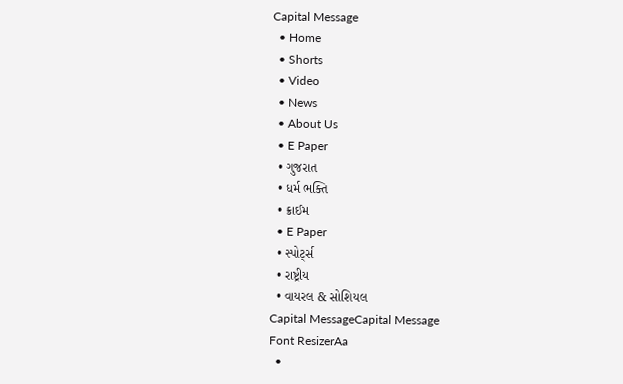Capital Message
  • Home
  • Shorts
  • Video
  • News
  • About Us
  • E Paper
  • ગુજરાત
  • ધર્મ ભક્તિ
  • ક્રાઈમ
  • E Paper
  • સ્પોર્ટ્સ
  • રાષ્ટ્રીય
  • વાયરલ & સોશિયલ
Capital MessageCapital Message
Font ResizerAa
  •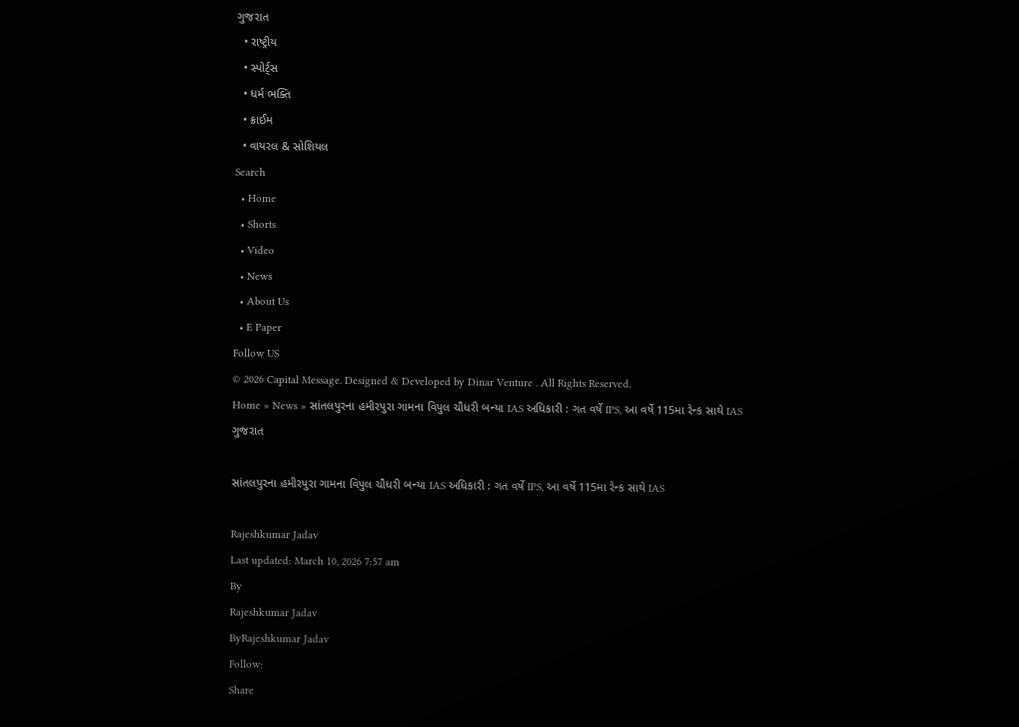ગુજરાત
  • રાષ્ટ્રીય
  • સ્પોર્ટ્સ
  • ધર્મ ભક્તિ
  • ક્રાઈમ
  • વાયરલ & સોશિયલ
Search
  • Home
  • Shorts
  • Video
  • News
  • About Us
  • E Paper
Follow US
© 2026 Capital Message. Designed & Developed by Dinar Venture . All Rights Reserved.
Home » News » સાંતલપુરના હમીરપુરા ગામના વિપુલ ચૌધરી બન્યા IAS અધિકારી : ગત વર્ષે IPS, આ વર્ષે 115મા રેન્ક સાથે IAS
ગુજરાત

સાંતલપુરના હમીરપુરા ગામના વિપુલ ચૌધરી બન્યા IAS અધિકારી : ગત વર્ષે IPS, આ વર્ષે 115મા રેન્ક સાથે IAS

Rajeshkumar Jadav
Last updated: March 10, 2026 7:57 am
By
Rajeshkumar Jadav
ByRajeshkumar Jadav
Follow:
Share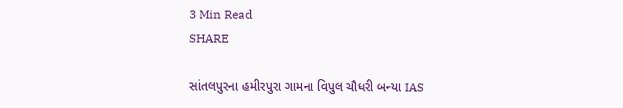3 Min Read
SHARE

સાંતલપુરના હમીરપુરા ગામના વિપુલ ચૌધરી બન્યા IAS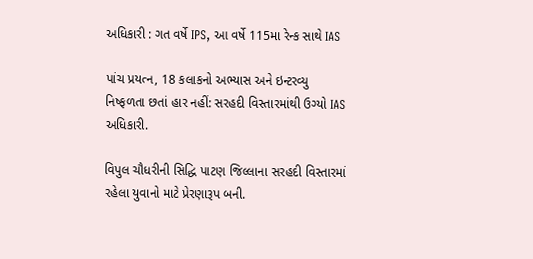અધિકારી : ગત વર્ષે IPS, આ વર્ષે 115મા રેન્ક સાથે IAS

પાંચ પ્રયત્ન, 18 કલાકનો અભ્યાસ અને ઇન્ટરવ્યુ નિષ્ફળતા છતાં હાર નહીં: સરહદી વિસ્તારમાંથી ઉગ્યો IAS અધિકારી.

વિપુલ ચૌધરીની સિદ્ધિ પાટણ જિલ્લાના સરહદી વિસ્તારમાં રહેલા યુવાનો માટે પ્રેરણારૂપ બની.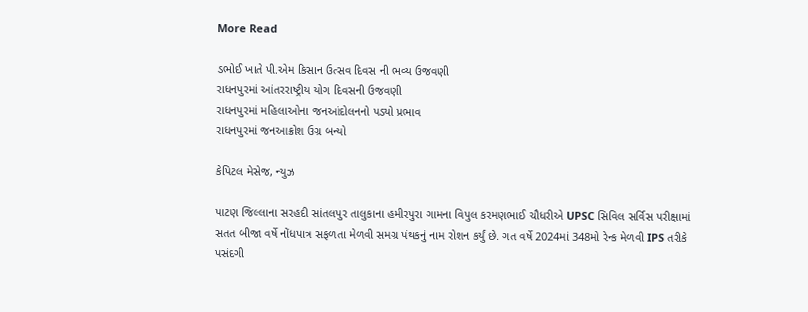More Read

ડભોઈ ખાતે પી.એમ કિસાન ઉત્સવ દિવસ ની ભવ્ય ઉજવણી
રાધનપુરમાં આંતરરાષ્ટ્રીય યોગ દિવસની ઉજવણી
રાધનપુરમાં મહિલાઓના જનઆંદોલનનો પડ્યો પ્રભાવ
રાધનપુરમાં જનઆક્રોશ ઉગ્ર બન્યો

કેપિટલ મેસેજ, ન્યુઝ

પાટણ જિલ્લાના સરહદી સાંતલપુર તાલુકાના હમીરપુરા ગામના વિપુલ કરમણભાઈ ચૌધરીએ UPSC સિવિલ સર્વિસ પરીક્ષામાં સતત બીજા વર્ષે નોંધપાત્ર સફળતા મેળવી સમગ્ર પંથકનું નામ રોશન કર્યું છે. ગત વર્ષે 2024માં 348મો રેન્ક મેળવી IPS તરીકે પસંદગી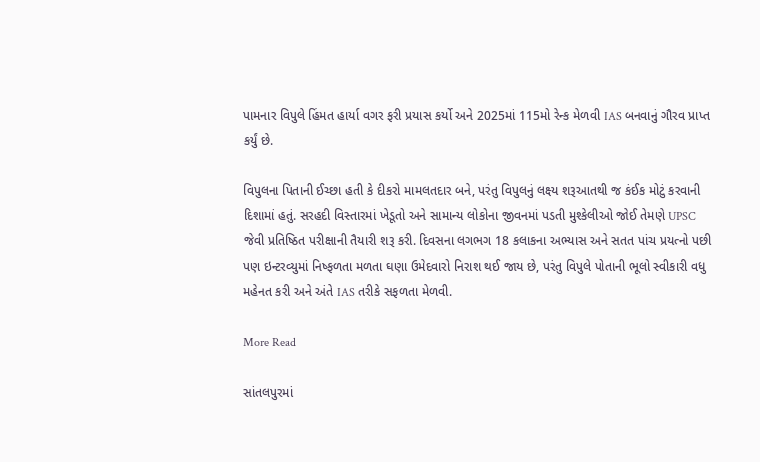પામનાર વિપુલે હિંમત હાર્યા વગર ફરી પ્રયાસ કર્યો અને 2025માં 115મો રેન્ક મેળવી IAS બનવાનું ગૌરવ પ્રાપ્ત કર્યું છે.

વિપુલના પિતાની ઈચ્છા હતી કે દીકરો મામલતદાર બને, પરંતુ વિપુલનું લક્ષ્ય શરૂઆતથી જ કંઈક મોટું કરવાની દિશામાં હતું. સરહદી વિસ્તારમાં ખેડૂતો અને સામાન્ય લોકોના જીવનમાં પડતી મુશ્કેલીઓ જોઈ તેમણે UPSC જેવી પ્રતિષ્ઠિત પરીક્ષાની તૈયારી શરૂ કરી. દિવસના લગભગ 18 કલાકના અભ્યાસ અને સતત પાંચ પ્રયત્નો પછી પણ ઇન્ટરવ્યુમાં નિષ્ફળતા મળતા ઘણા ઉમેદવારો નિરાશ થઈ જાય છે, પરંતુ વિપુલે પોતાની ભૂલો સ્વીકારી વધુ મહેનત કરી અને અંતે IAS તરીકે સફળતા મેળવી.

More Read

સાંતલપુરમાં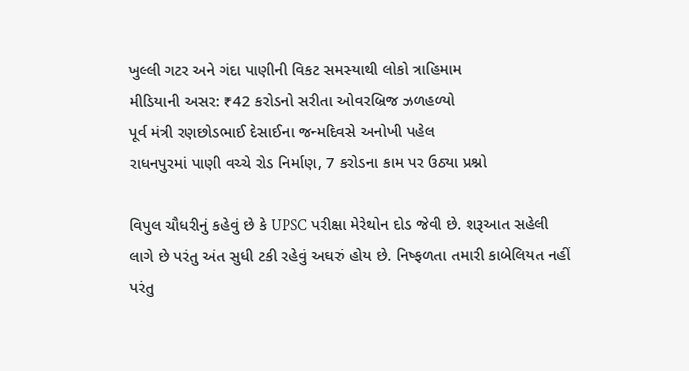ખુલ્લી ગટર અને ગંદા પાણીની વિકટ સમસ્યાથી લોકો ત્રાહિમામ
મીડિયાની અસર: ₹42 કરોડનો સરીતા ઓવરબ્રિજ ઝળહળ્યો
પૂર્વ મંત્રી રણછોડભાઈ દેસાઈના જન્મદિવસે અનોખી પહેલ
રાધનપુરમાં પાણી વચ્ચે રોડ નિર્માણ, 7 કરોડના કામ પર ઉઠ્યા પ્રશ્નો

વિપુલ ચૌધરીનું કહેવું છે કે UPSC પરીક્ષા મેરેથોન દોડ જેવી છે. શરૂઆત સહેલી લાગે છે પરંતુ અંત સુધી ટકી રહેવું અઘરું હોય છે. નિષ્ફળતા તમારી કાબેલિયત નહીં પરંતુ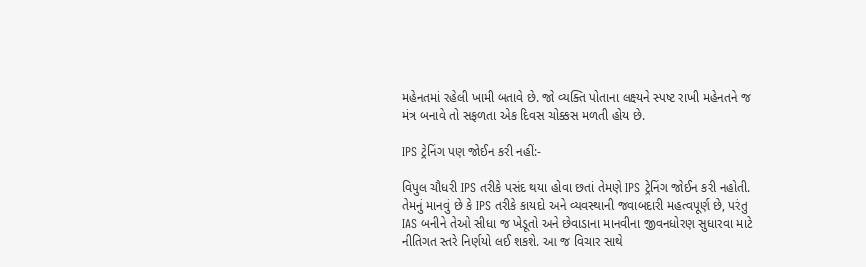મહેનતમાં રહેલી ખામી બતાવે છે. જો વ્યક્તિ પોતાના લક્ષ્યને સ્પષ્ટ રાખી મહેનતને જ મંત્ર બનાવે તો સફળતા એક દિવસ ચોક્કસ મળતી હોય છે.

IPS ટ્રેનિંગ પણ જોઈન કરી નહીં:-

વિપુલ ચૌધરી IPS તરીકે પસંદ થયા હોવા છતાં તેમણે IPS ટ્રેનિંગ જોઈન કરી નહોતી. તેમનું માનવું છે કે IPS તરીકે કાયદો અને વ્યવસ્થાની જવાબદારી મહત્વપૂર્ણ છે, પરંતુ IAS બનીને તેઓ સીધા જ ખેડૂતો અને છેવાડાના માનવીના જીવનધોરણ સુધારવા માટે નીતિગત સ્તરે નિર્ણયો લઈ શકશે. આ જ વિચાર સાથે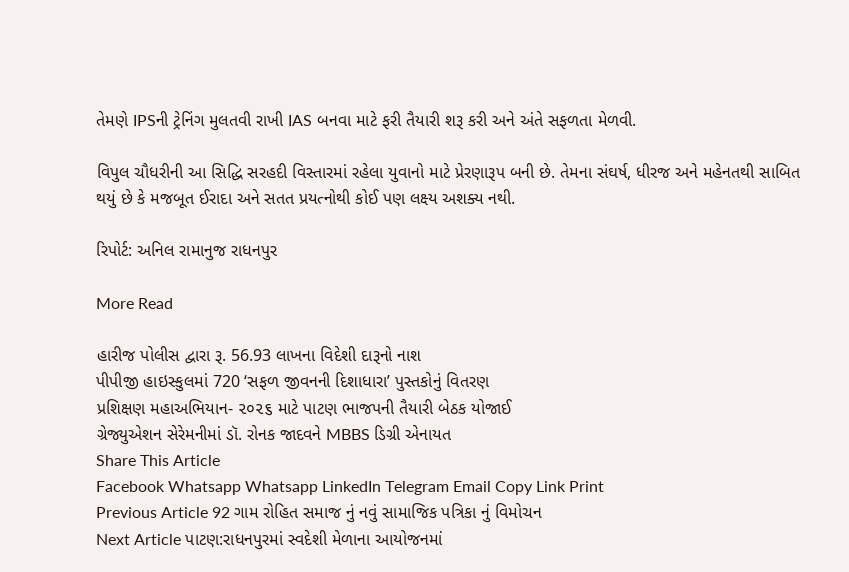તેમણે IPSની ટ્રેનિંગ મુલતવી રાખી IAS બનવા માટે ફરી તૈયારી શરૂ કરી અને અંતે સફળતા મેળવી.

વિપુલ ચૌધરીની આ સિદ્ધિ સરહદી વિસ્તારમાં રહેલા યુવાનો માટે પ્રેરણારૂપ બની છે. તેમના સંઘર્ષ, ધીરજ અને મહેનતથી સાબિત થયું છે કે મજબૂત ઈરાદા અને સતત પ્રયત્નોથી કોઈ પણ લક્ષ્ય અશક્ય નથી.

રિપોર્ટ: અનિલ રામાનુજ રાધનપુર

More Read

હારીજ પોલીસ દ્વારા રૂ. 56.93 લાખના વિદેશી દારૂનો નાશ
પીપીજી હાઇસ્કુલમાં 720 ‘સફળ જીવનની દિશાધારા’ પુસ્તકોનું વિતરણ
પ્રશિક્ષણ મહાઅભિયાન- ૨૦૨૬ માટે પાટણ ભાજપની તૈયારી બેઠક યોજાઈ
ગ્રેજ્યુએશન સેરેમનીમાં ડૉ. રોનક જાદવને MBBS ડિગ્રી એનાયત
Share This Article
Facebook Whatsapp Whatsapp LinkedIn Telegram Email Copy Link Print
Previous Article 92 ગામ રોહિત સમાજ નું નવું સામાજિક પત્રિકા નું વિમોચન
Next Article પાટણ:રાધનપુરમાં સ્વદેશી મેળાના આયોજનમાં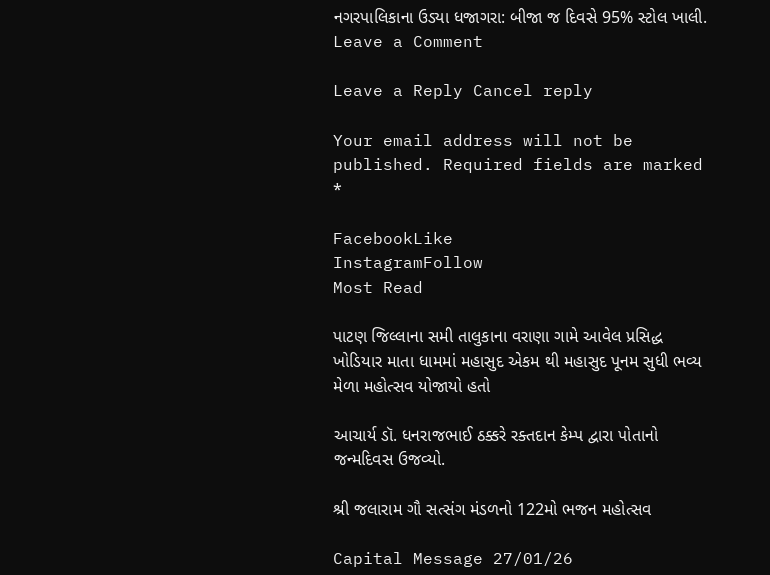નગરપાલિકાના ઉડ્યા ધજાગરા: બીજા જ દિવસે 95% સ્ટોલ ખાલી.
Leave a Comment

Leave a Reply Cancel reply

Your email address will not be published. Required fields are marked *

FacebookLike
InstagramFollow
Most Read

પાટણ જિલ્લાના સમી તાલુકાના વરાણા ગામે આવેલ પ્રસિદ્ધ ખોડિયાર માતા ધામમાં મહાસુદ એકમ થી મહાસુદ પૂનમ સુધી ભવ્ય મેળા મહોત્સવ યોજાયો હતો

આચાર્ય ડૉ. ધનરાજભાઈ ઠક્કરે રક્તદાન કેમ્પ દ્વારા પોતાનો જન્મદિવસ ઉજવ્યો.

શ્રી જલારામ ગૌ સત્સંગ મંડળનો 122મો ભજન મહોત્સવ

Capital Message 27/01/26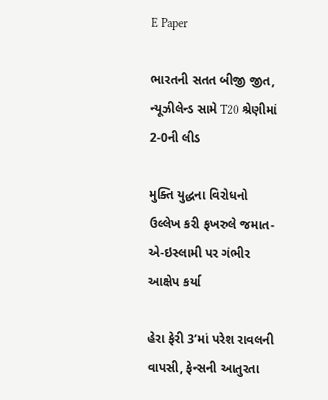E Paper

ભારતની સતત બીજી જીત, ન્યૂઝીલેન્ડ સામે T20 શ્રેણીમાં 2-0ની લીડ

મુક્તિ યુદ્ધના વિરોધનો ઉલ્લેખ કરી ફખરુલે જમાત-એ-ઇસ્લામી પર ગંભીર આક્ષેપ કર્યા

હેરા ફેરી 3’માં પરેશ રાવલની વાપસી, ફેન્સની આતુરતા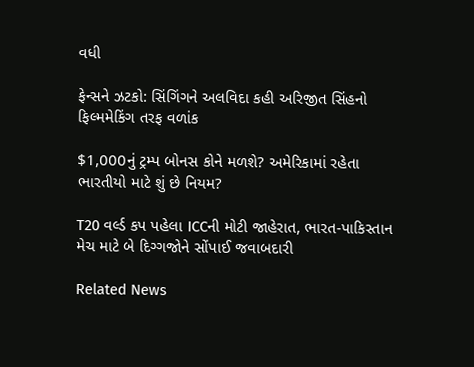વધી

ફેન્સને ઝટકો: સિંગિંગને અલવિદા કહી અરિજીત સિંહનો ફિલ્મમેકિંગ તરફ વળાંક

$1,000નું ટ્રમ્પ બોનસ કોને મળશે? અમેરિકામાં રહેતા ભારતીયો માટે શું છે નિયમ?

T20 વર્લ્ડ કપ પહેલા ICCની મોટી જાહેરાત, ભારત-પાકિસ્તાન મેચ માટે બે દિગ્ગજોને સોંપાઈ જવાબદારી

Related News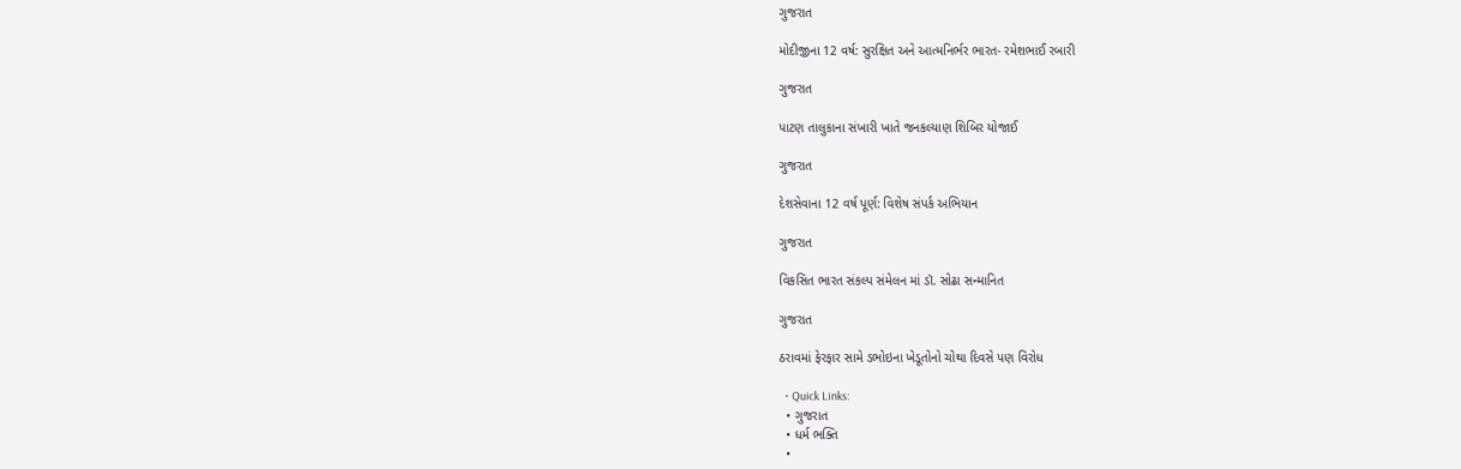ગુજરાત

મોદીજીના 12 વર્ષ: સુરક્ષિત અને આત્મનિર્ભર ભારત- રમેશભાઈ રબારી

ગુજરાત

પાટણ તાલુકાના સંખારી ખાતે જનકલ્યાણ શિબિર યોજાઈ

ગુજરાત

દેશસેવાના 12 વર્ષ પૂર્ણ: વિશેષ સંપર્ક અભિયાન

ગુજરાત

વિકસિત ભારત સંકલ્પ સંમેલન માં ડૉ. સોઢા સન્માનિત

ગુજરાત

ઠરાવમાં ફેરફાર સામે ડભોઇના ખેડૂતોનો ચોથા દિવસે પણ વિરોધ

  • Quick Links:
  • ગુજરાત
  • ધર્મ ભક્તિ
  •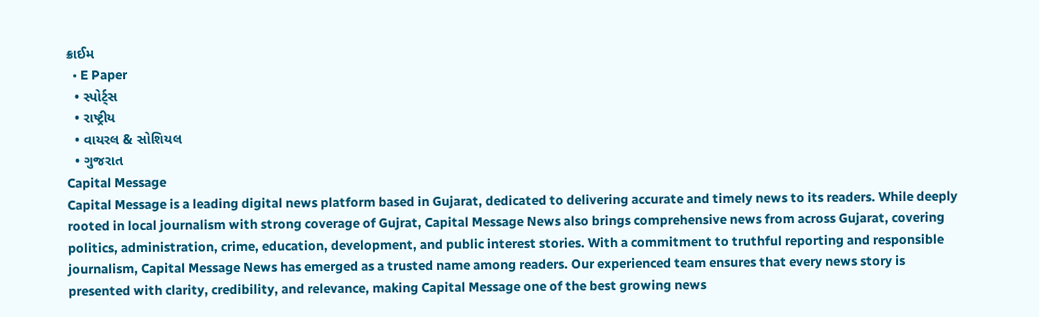ક્રાઈમ
  • E Paper
  • સ્પોર્ટ્સ
  • રાષ્ટ્રીય
  • વાયરલ & સોશિયલ
  • ગુજરાત
Capital Message
Capital Message is a leading digital news platform based in Gujarat, dedicated to delivering accurate and timely news to its readers. While deeply rooted in local journalism with strong coverage of Gujrat, Capital Message News also brings comprehensive news from across Gujarat, covering politics, administration, crime, education, development, and public interest stories. With a commitment to truthful reporting and responsible journalism, Capital Message News has emerged as a trusted name among readers. Our experienced team ensures that every news story is presented with clarity, credibility, and relevance, making Capital Message one of the best growing news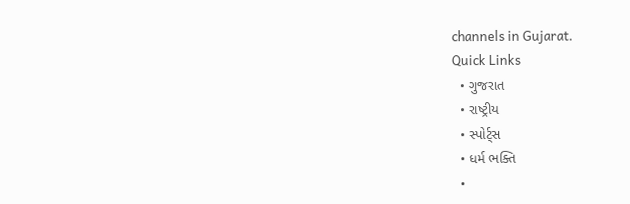channels in Gujarat.
Quick Links
  • ગુજરાત
  • રાષ્ટ્રીય
  • સ્પોર્ટ્સ
  • ધર્મ ભક્તિ
  •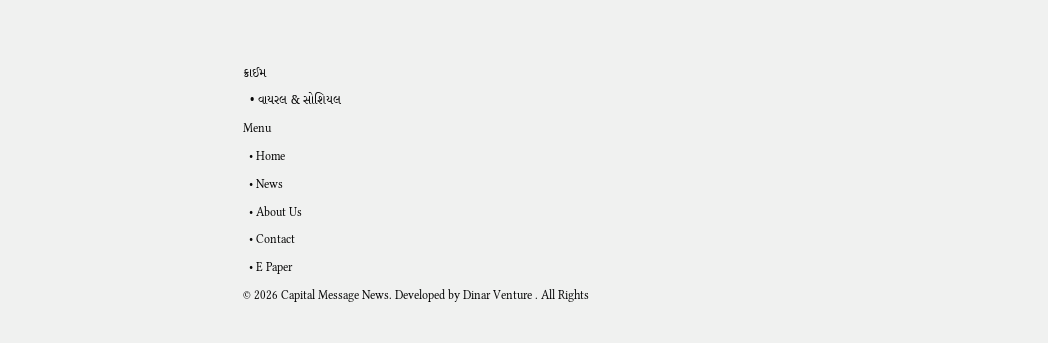ક્રાઈમ
  • વાયરલ & સોશિયલ
Menu
  • Home
  • News
  • About Us
  • Contact
  • E Paper
© 2026 Capital Message News. Developed by Dinar Venture . All Rights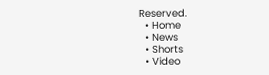Reserved.
  • Home
  • News
  • Shorts
  • Video